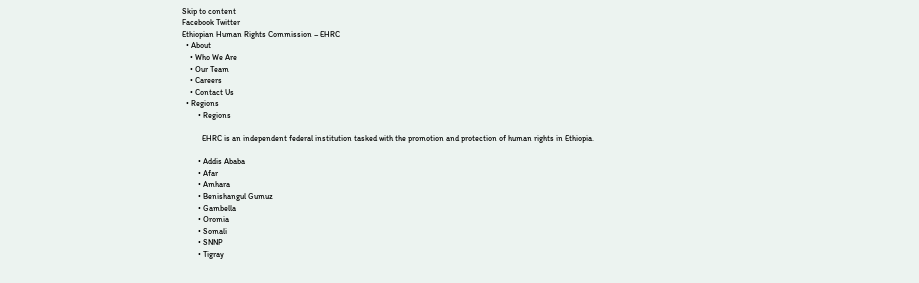Skip to content
Facebook Twitter
Ethiopian Human Rights Commission – EHRC
  • About
    • Who We Are
    • Our Team
    • Careers
    • Contact Us
  • Regions
        • Regions

          EHRC is an independent federal institution tasked with the promotion and protection of human rights in Ethiopia.

        • Addis Ababa
        • Afar
        • Amhara
        • Benishangul Gumuz
        • Gambella
        • Oromia
        • Somali
        • SNNP
        • Tigray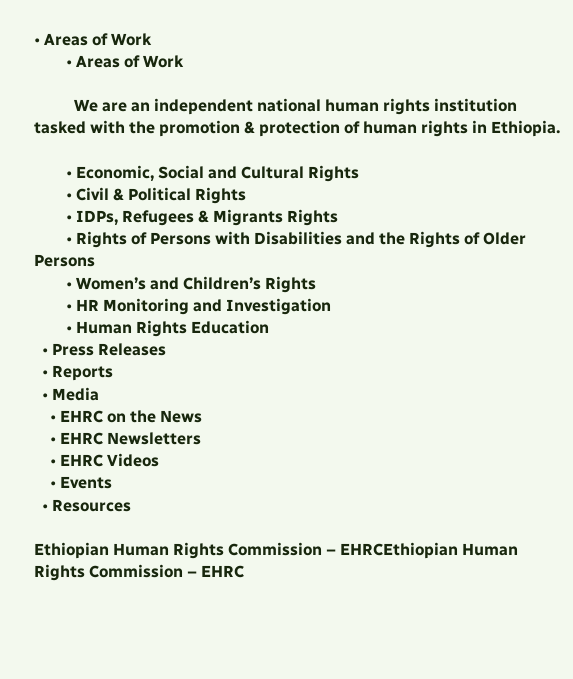• Areas of Work
        • Areas of Work

          We are an independent national human rights institution tasked with the promotion & protection of human rights in Ethiopia.

        • Economic, Social and Cultural Rights
        • Civil & Political Rights
        • IDPs, Refugees & Migrants Rights
        • Rights of Persons with Disabilities and the Rights of Older Persons
        • Women’s and Children’s Rights
        • HR Monitoring and Investigation
        • Human Rights Education
  • Press Releases
  • Reports
  • Media
    • EHRC on the News
    • EHRC Newsletters
    • EHRC Videos
    • Events
  • Resources

Ethiopian Human Rights Commission – EHRCEthiopian Human Rights Commission – EHRC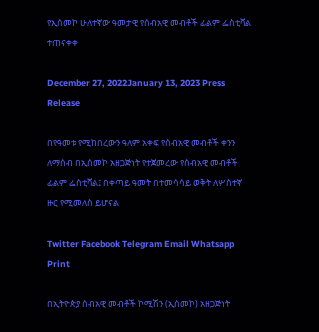የኢሰመኮ ሁለተኛው ዓመታዊ የሰብአዊ መብቶች ፊልም ፌስቲቫል ተጠናቀቀ

December 27, 2022January 13, 2023 Press Release

በየዓመቱ የሚከበረውን ዓለም አቀፍ የሰብአዊ መብቶች ቀንን ለማሰብ በኢሰመኮ አዘጋጅነት የተጀመረው የሰብአዊ መብቶች ፊልም ፌስቲቫል፤ በቀጣይ ዓመት በተመሳሳይ ወቅት ለሦስተኛ ዙር የሚመለስ ይሆናል

Twitter Facebook Telegram Email Whatsapp Print

በኢትዮጵያ ሰብአዊ መብቶች ኮሚሽን (ኢሰመኮ) አዘጋጅነት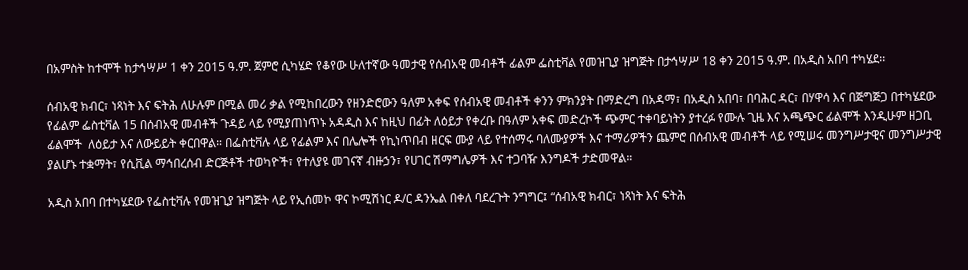በአምስት ከተሞች ከታኅሣሥ 1 ቀን 2015 ዓ.ም. ጀምሮ ሲካሄድ የቆየው ሁለተኛው ዓመታዊ የሰብአዊ መብቶች ፊልም ፌስቲቫል የመዝጊያ ዝግጅት በታኅሣሥ 18 ቀን 2015 ዓ.ም. በአዲስ አበባ ተካሄደ፡፡

ሰብአዊ ክብር፣ ነጻነት እና ፍትሕ ለሁሉም በሚል መሪ ቃል የሚከበረውን የዘንድሮውን ዓለም አቀፍ የሰብአዊ መብቶች ቀንን ምክንያት በማድረግ በአዳማ፣ በአዲስ አበባ፣ በባሕር ዳር፣ በሃዋሳ እና በጅግጅጋ በተካሄደው የፊልም ፌስቲቫል 15 በሰብአዊ መብቶች ጉዳይ ላይ የሚያጠነጥኑ አዳዲስ እና ከዚህ በፊት ለዕይታ የቀረቡ በዓለም አቀፍ መድረኮች ጭምር ተቀባይነትን ያተረፉ የሙሉ ጊዜ እና አጫጭር ፊልሞች እንዲሁም ዘጋቢ ፊልሞች  ለዕይታ እና ለውይይት ቀርበዋል። በፌስቲቫሉ ላይ የፊልም እና በሌሎች የኪነጥበብ ዘርፍ ሙያ ላይ የተሰማሩ ባለሙያዎች እና ተማሪዎችን ጨምሮ በሰብአዊ መብቶች ላይ የሚሠሩ መንግሥታዊና መንግሥታዊ ያልሆኑ ተቋማት፣ የሲቪል ማኅበረሰብ ድርጅቶች ተወካዮች፣ የተለያዩ መገናኛ ብዙኃን፣ የሀገር ሽማግሌዎች እና ተጋባዥ እንግዶች ታድመዋል።

አዲስ አበባ በተካሄደው የፌስቲቫሉ የመዝጊያ ዝግጅት ላይ የኢሰመኮ ዋና ኮሚሽነር ዶ/ር ዳንኤል በቀለ ባደረጉት ንግግር፤ “ሰብአዊ ክብር፣ ነጻነት እና ፍትሕ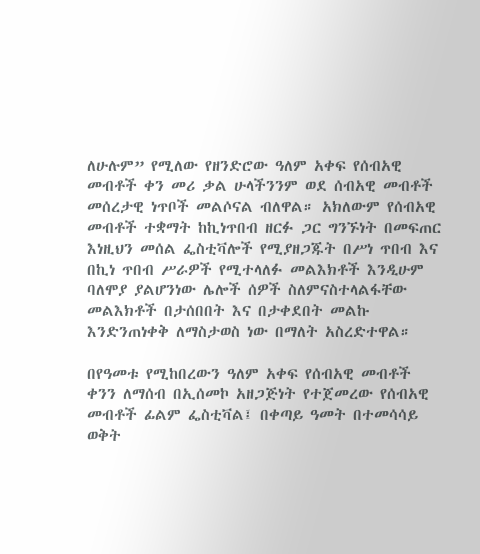ለሁሉም” የሚለው የዘንድሮው ዓለም አቀፍ የሰብአዊ መብቶች ቀን መሪ ቃል ሁላችንንም ወደ ሰብአዊ መብቶች መሰረታዊ ነጥቦች መልሶናል ብለዋል። አክለውም የሰብአዊ መብቶች ተቋማት ከኪነጥበብ ዘርፉ ጋር ግንኙነት በመፍጠር እነዚህን መሰል ፌስቲቫሎች የሚያዘጋጁት በሥነ ጥበብ እና በኪነ ጥበብ ሥራዎች የሚተላለፉ መልእክቶች እንዲሁም ባለሞያ ያልሆንነው ሌሎች ሰዎች ስለምናስተላልፋቸው መልእክቶች በታሰበበት እና በታቀደበት መልኩ እንድንጠነቀቅ ለማስታወስ ነው በማለት አስረድተዋል።

በየዓመቱ የሚከበረውን ዓለም አቀፍ የሰብአዊ መብቶች ቀንን ለማሰብ በኢሰመኮ አዘጋጅነት የተጀመረው የሰብአዊ መብቶች ፊልም ፌስቲቫል፤ በቀጣይ ዓመት በተመሳሳይ ወቅት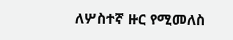ለሦስተኛ ዙር የሚመለስ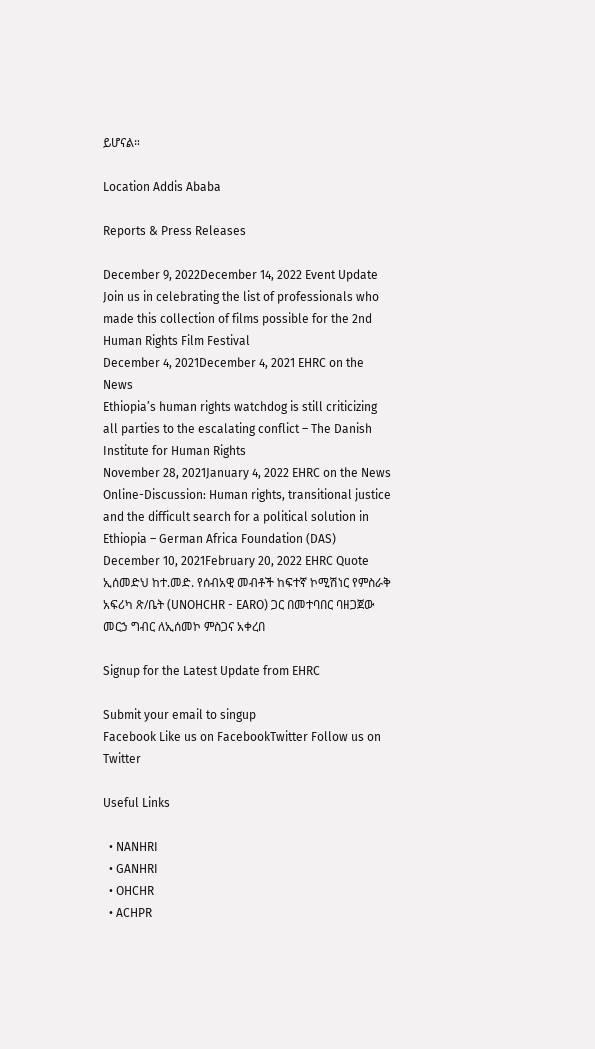ይሆናል።

Location Addis Ababa

Reports & Press Releases

December 9, 2022December 14, 2022 Event Update
Join us in celebrating the list of professionals who made this collection of films possible for the 2nd Human Rights Film Festival
December 4, 2021December 4, 2021 EHRC on the News
Ethiopia’s human rights watchdog is still criticizing all parties to the escalating conflict – The Danish Institute for Human Rights
November 28, 2021January 4, 2022 EHRC on the News
Online-Discussion: Human rights, transitional justice and the difficult search for a political solution in Ethiopia – German Africa Foundation (DAS)
December 10, 2021February 20, 2022 EHRC Quote
ኢሰመድህ ከተ.መድ. የሰብአዊ መብቶች ከፍተኛ ኮሚሽነር የምስራቅ አፍሪካ ጽ/ቤት (UNOHCHR - EARO) ጋር በመተባበር ባዘጋጀው መርኃ ግብር ለኢሰመኮ ምስጋና አቀረበ

Signup for the Latest Update from EHRC

Submit your email to singup
Facebook Like us on FacebookTwitter Follow us on Twitter

Useful Links

  • NANHRI
  • GANHRI
  • OHCHR
  • ACHPR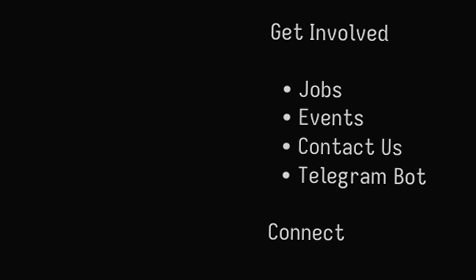Get Involved

  • Jobs
  • Events
  • Contact Us
  • Telegram Bot

Connect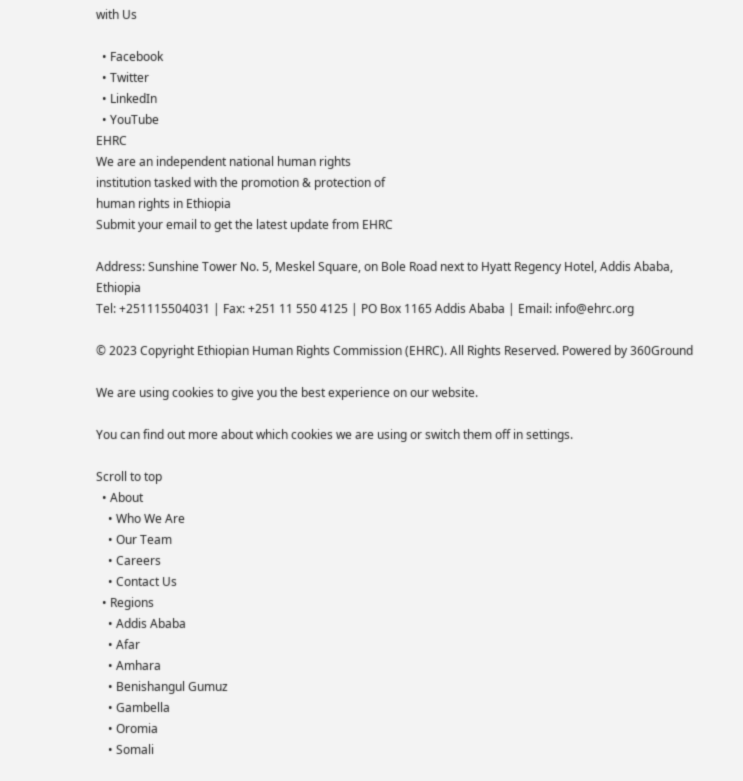with Us

  • Facebook
  • Twitter
  • LinkedIn
  • YouTube
EHRC
We are an independent national human rights
institution tasked with the promotion & protection of
human rights in Ethiopia
Submit your email to get the latest update from EHRC

Address: Sunshine Tower No. 5, Meskel Square, on Bole Road next to Hyatt Regency Hotel, Addis Ababa, Ethiopia
Tel: +251115504031 | Fax: +251 11 550 4125 | PO Box 1165 Addis Ababa | Email: info@ehrc.org

© 2023 Copyright Ethiopian Human Rights Commission (EHRC). All Rights Reserved. Powered by 360Ground

We are using cookies to give you the best experience on our website.

You can find out more about which cookies we are using or switch them off in settings.

Scroll to top
  • About
    • Who We Are
    • Our Team
    • Careers
    • Contact Us
  • Regions
    • Addis Ababa
    • Afar
    • Amhara
    • Benishangul Gumuz
    • Gambella
    • Oromia
    • Somali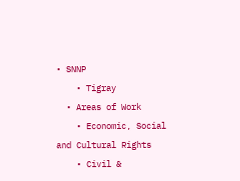• SNNP
    • Tigray
  • Areas of Work
    • Economic, Social and Cultural Rights
    • Civil &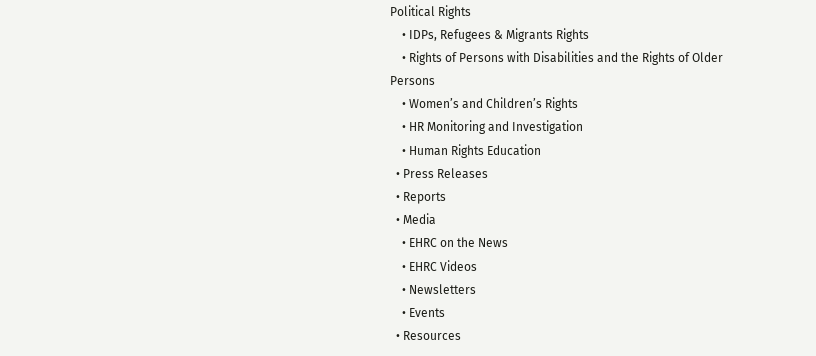Political Rights
    • IDPs, Refugees & Migrants Rights
    • Rights of Persons with Disabilities and the Rights of Older Persons
    • Women’s and Children’s Rights
    • HR Monitoring and Investigation
    • Human Rights Education
  • Press Releases
  • Reports
  • Media
    • EHRC on the News
    • EHRC Videos
    • Newsletters
    • Events
  • Resources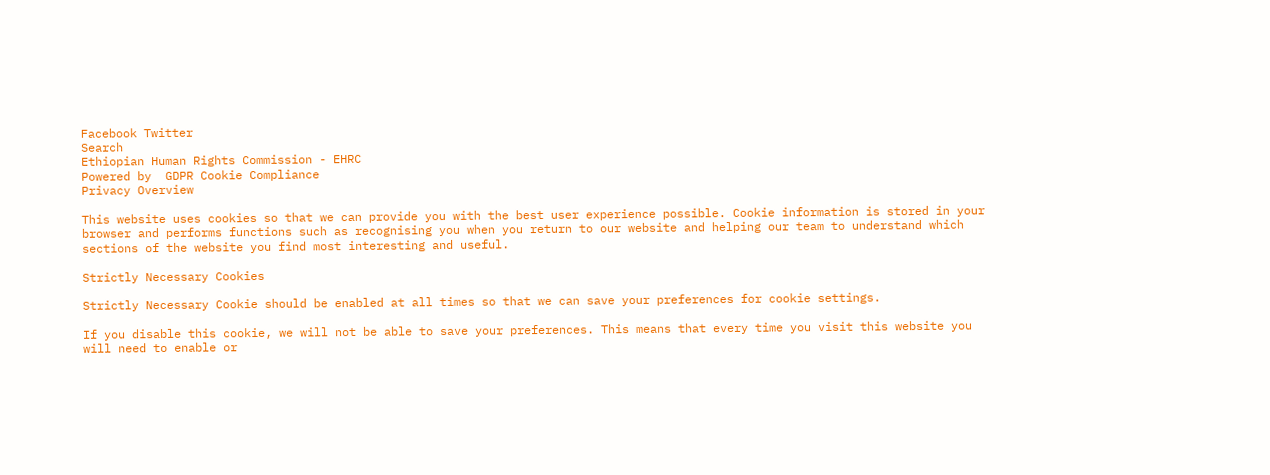Facebook Twitter
Search
Ethiopian Human Rights Commission - EHRC
Powered by  GDPR Cookie Compliance
Privacy Overview

This website uses cookies so that we can provide you with the best user experience possible. Cookie information is stored in your browser and performs functions such as recognising you when you return to our website and helping our team to understand which sections of the website you find most interesting and useful.

Strictly Necessary Cookies

Strictly Necessary Cookie should be enabled at all times so that we can save your preferences for cookie settings.

If you disable this cookie, we will not be able to save your preferences. This means that every time you visit this website you will need to enable or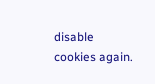disable cookies again.